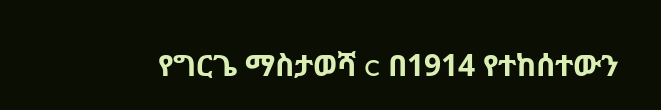የግርጌ ማስታወሻ c በ1914 የተከሰተውን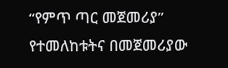“የምጥ ጣር መጀመሪያ” የተመለከቱትና በመጀመሪያው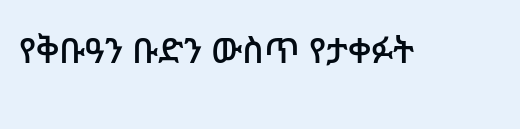የቅቡዓን ቡድን ውስጥ የታቀፉት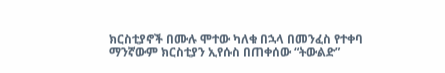ክርስቲያኖች በሙሉ ሞተው ካለቁ በኋላ በመንፈስ የተቀባ ማንኛውም ክርስቲያን ኢየሱስ በጠቀሰው “ትውልድ”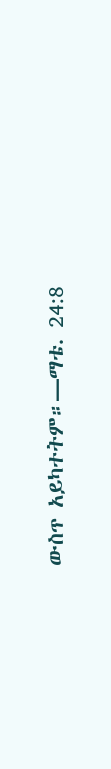ውስጥ አይካተትም።—ማቴ. 24:8